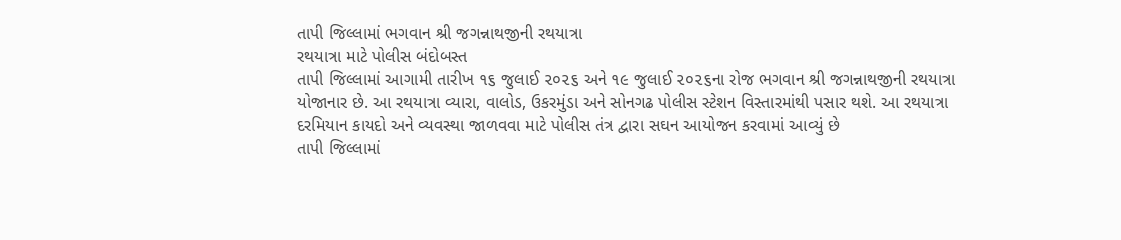તાપી જિલ્લામાં ભગવાન શ્રી જગન્નાથજીની રથયાત્રા
રથયાત્રા માટે પોલીસ બંદોબસ્ત
તાપી જિલ્લામાં આગામી તારીખ ૧૬ જુલાઈ ૨૦૨૬ અને ૧૯ જુલાઈ ૨૦૨૬ના રોજ ભગવાન શ્રી જગન્નાથજીની રથયાત્રા યોજાનાર છે. આ રથયાત્રા વ્યારા, વાલોડ, ઉકરમુંડા અને સોનગઢ પોલીસ સ્ટેશન વિસ્તારમાંથી પસાર થશે. આ રથયાત્રા દરમિયાન કાયદો અને વ્યવસ્થા જાળવવા માટે પોલીસ તંત્ર દ્વારા સઘન આયોજન કરવામાં આવ્યું છે
તાપી જિલ્લામાં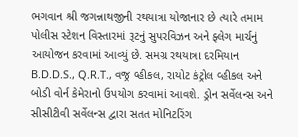ભગવાન શ્રી જગન્નાથજીની રથયાત્રા યોજાનાર છે ત્યારે તમામ પોલીસ સ્ટેશન વિસ્તારમાં રૂટનું સુપરવિઝન અને ફ્લેગ માર્ચનું આયોજન કરવામાં આવ્યું છે. સમગ્ર રથયાત્રા દરમિયાન B.D.D.S., Q.R.T., વજ્ર વ્હીકલ, રાયોટ કંટ્રોલ વ્હીકલ અને બોડી વોર્ન કેમેરાનો ઉપયોગ કરવામાં આવશે. ડ્રોન સર્વેલન્સ અને સીસીટીવી સર્વેલન્સ દ્વારા સતત મોનિટરિંગ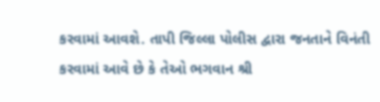કરવામાં આવશે. તાપી જિલ્લા પોલીસ દ્વારા જનતાને વિનંતી કરવામાં આવે છે કે તેઓ ભગવાન શ્રી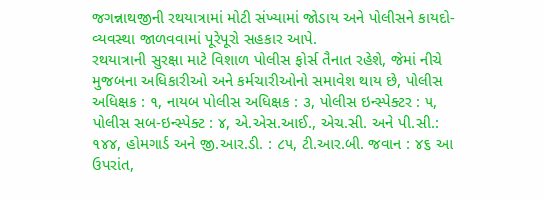જગન્નાથજીની રથયાત્રામાં મોટી સંખ્યામાં જોડાય અને પોલીસને કાયદો-વ્યવસ્થા જાળવવામાં પૂરેપૂરો સહકાર આપે.
રથયાત્રાની સુરક્ષા માટે વિશાળ પોલીસ ફોર્સ તૈનાત રહેશે, જેમાં નીચે મુજબના અધિકારીઓ અને કર્મચારીઓનો સમાવેશ થાય છે, પોલીસ અધિક્ષક : ૧, નાયબ પોલીસ અધિક્ષક : ૩, પોલીસ ઇન્સ્પેક્ટર : ૫, પોલીસ સબ-ઇન્સ્પેક્ટ : ૪, એ.એસ.આઈ., એચ.સી. અને પી.સી.: ૧૪૪, હોમગાર્ડ અને જી.આર.ડી. : ૮૫, ટી.આર.બી. જવાન : ૪૬ આ ઉપરાંત,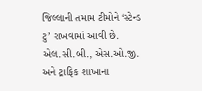જિલ્લાની તમામ ટીમોને ‘સ્ટેન્ડ ટુ’ રાખવામાં આવી છે. એલ.સી.બી., એસ.ઓ.જી. અને ટ્રાફિક શાખાના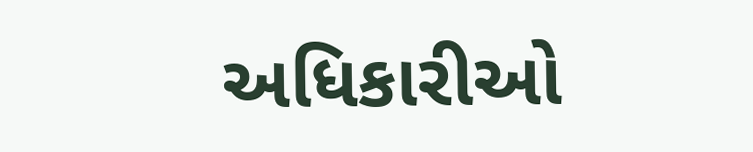અધિકારીઓ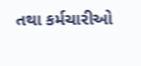તથા કર્મચારીઓ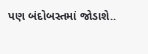પણ બંદોબસ્તમાં જોડાશે..